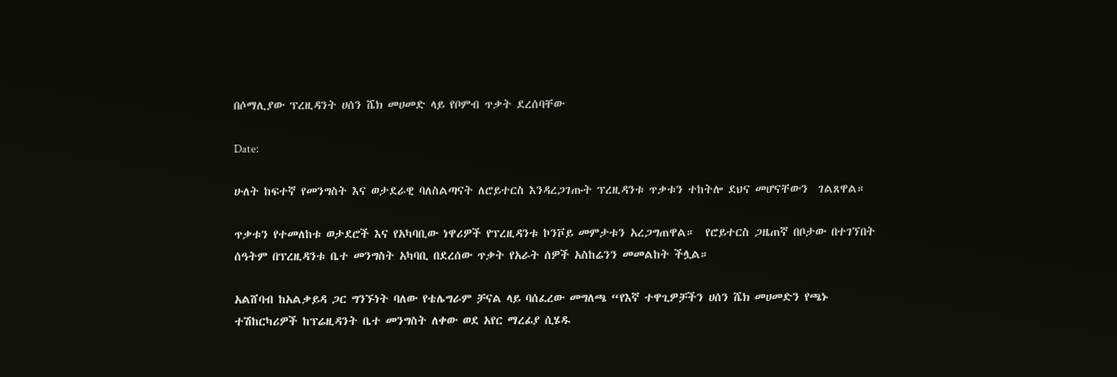በሶማሊያው ፕረዚዳንት ሀሰን ሼክ መሀመድ ላይ የቦምብ ጥቃት ደረሰባቸው

Date:

ሁለት ከፍተኛ የመንግስት እና ወታደራዊ ባለስልጣናት ለሮይተርስ እንዳረጋገጡት ፕረዚዳንቱ ጥቃቱን ተከትሎ ደህና መሆናቸውን  ገልጸዋል።

ጥቃቱን የተመለከቱ ወታደሮች እና የአካባቢው ነዋሪዎች የፕረዚዳንቱ ኮንቮይ መምታቱን አረጋግጠዋል።  የሮይተርስ ጋዜጠኛ በቦታው በተገኘበት ሰዓትም በፕረዚዳንቱ ቤተ መንግስት አካባቢ በደረሰው ጥቃት የአራት ሰዎች አስከሬንን መመልከት ችሏል።

አልሸባብ ከአልቃይዳ ጋር ግንኙነት ባለው የቴሌግራም ቻናል ላይ ባሰፈረው መግለጫ “የእኛ ተዋጊዎቻችን ሀሰን ሼክ መሀመድን የጫኑ ተሽከርካሪዎች ከፕሬዚዳንት ቤተ መንግስት ለቀው ወደ አየር ማረፊያ ሲሄዱ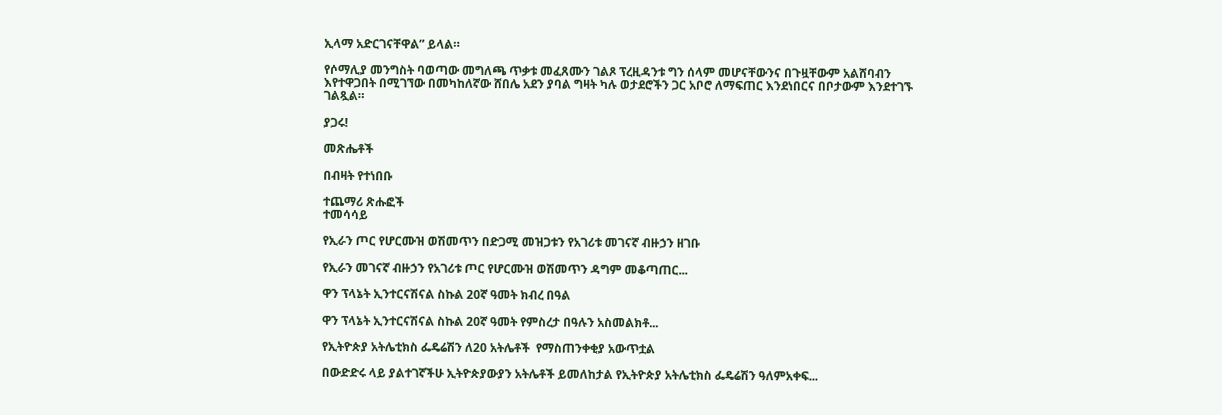ኢላማ አድርገናቸዋል” ይላል።

የሶማሊያ መንግስት ባወጣው መግለጫ ጥቃቱ መፈጸሙን ገልጾ ፕረዚዳንቱ ግን ሰላም መሆናቸውንና በጉዟቸውም አልሸባብን እየተዋጋበት በሚገኘው በመካከለኛው ሸበሌ አደን ያባል ግዛት ካሉ ወታደሮችን ጋር አቦሮ ለማፍጠር እንደነበርና በቦታውም እንደተገኙ ገልጿል።

ያጋሩ!

መጽሔቶች

በብዛት የተነበቡ

ተጨማሪ ጽሑፎች
ተመሳሳይ

የኢራን ጦር የሆርሙዝ ወሽመጥን በድጋሚ መዝጋቱን የአገሪቱ መገናኛ ብዙኃን ዘገቡ

የኢራን መገናኛ ብዙኃን የአገሪቱ ጦር የሆርሙዝ ወሽመጥን ዳግም መቆጣጠር...

ዋን ፕላኔት ኢንተርናሽናል ስኩል 20ኛ ዓመት ክብረ በዓል

ዋን ፕላኔት ኢንተርናሽናል ስኩል 20ኛ ዓመት የምስረታ በዓሉን አስመልክቶ...

የኢትዮጵያ አትሌቲክስ ፌዴሬሽን ለ20 አትሌቶች  የማስጠንቀቂያ አውጥቷል

በውድድሩ ላይ ያልተገኛችሁ ኢትዮጵያውያን አትሌቶች ይመለከታል የኢትዮጵያ አትሌቲክስ ፌዴሬሽን ዓለምአቀፍ...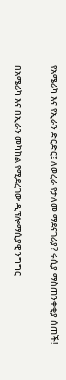የአሜሪካ እና የኢራን ድርድር፤ ለወረራ የታለመ ማደናገሪያ? ሩሲያ ማስጠንቀቂያ ሰጠች!

በአሜሪካ እና በኢራን መካከል የሚደረገው ዲፕሎማሲያዊ ንግግር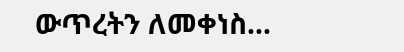ውጥረትን ለመቀነስ...